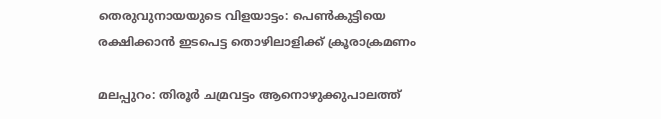തെരുവുനായയുടെ വിളയാട്ടം: പെൺകുട്ടിയെ രക്ഷിക്കാൻ ഇടപെട്ട തൊഴിലാളിക്ക് ക്രൂരാക്രമണം

മലപ്പുറം: തിരൂർ ചമ്രവട്ടം ആനൊഴുക്കുപാലത്ത്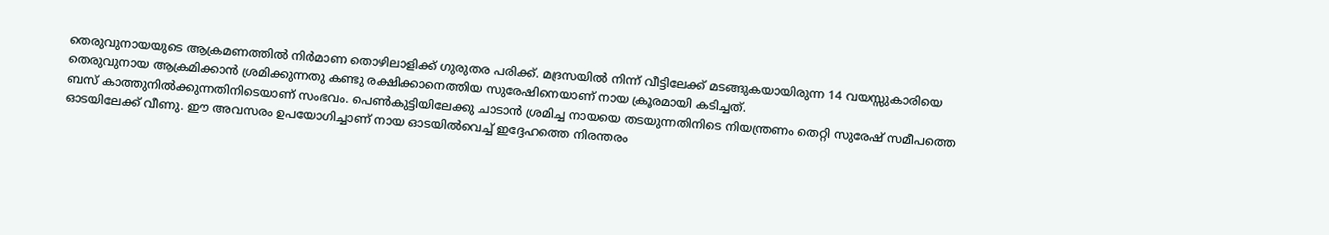തെരുവുനായയുടെ ആക്രമണത്തിൽ നിർമാണ തൊഴിലാളിക്ക് ഗുരുതര പരിക്ക്. മദ്രസയിൽ നിന്ന് വീട്ടിലേക്ക് മടങ്ങുകയായിരുന്ന 14 വയസ്സുകാരിയെ തെരുവുനായ ആക്രമിക്കാൻ ശ്രമിക്കുന്നതു കണ്ടു രക്ഷിക്കാനെത്തിയ സുരേഷിനെയാണ് നായ ക്രൂരമായി കടിച്ചത്.
ബസ് കാത്തുനിൽക്കുന്നതിനിടെയാണ് സംഭവം. പെൺകുട്ടിയിലേക്കു ചാടാൻ ശ്രമിച്ച നായയെ തടയുന്നതിനിടെ നിയന്ത്രണം തെറ്റി സുരേഷ് സമീപത്തെ ഓടയിലേക്ക് വീണു. ഈ അവസരം ഉപയോഗിച്ചാണ് നായ ഓടയിൽവെച്ച് ഇദ്ദേഹത്തെ നിരന്തരം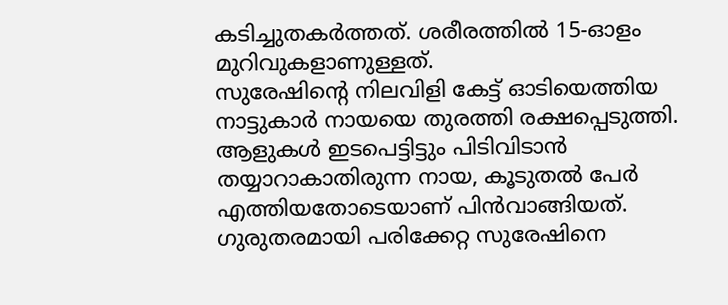കടിച്ചുതകർത്തത്. ശരീരത്തിൽ 15-ഓളം മുറിവുകളാണുള്ളത്.
സുരേഷിന്റെ നിലവിളി കേട്ട് ഓടിയെത്തിയ നാട്ടുകാർ നായയെ തുരത്തി രക്ഷപ്പെടുത്തി. ആളുകൾ ഇടപെട്ടിട്ടും പിടിവിടാൻ തയ്യാറാകാതിരുന്ന നായ, കൂടുതൽ പേർ എത്തിയതോടെയാണ് പിൻവാങ്ങിയത്. ഗുരുതരമായി പരിക്കേറ്റ സുരേഷിനെ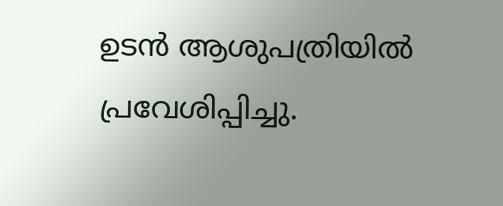ഉടൻ ആശുപത്രിയിൽ പ്രവേശിപ്പിച്ചു.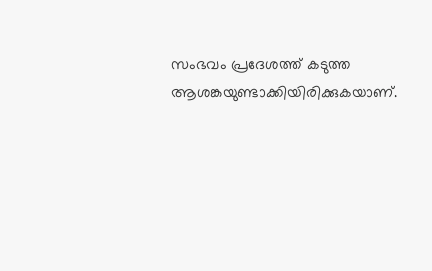സംഭവം പ്രദേശത്ത് കടുത്ത ആശങ്കയുണ്ടാക്കിയിരിക്കുകയാണ്.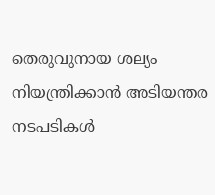തെരുവുനായ ശല്യം നിയന്ത്രിക്കാൻ അടിയന്തര നടപടികൾ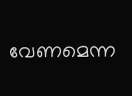വേണമെന്ന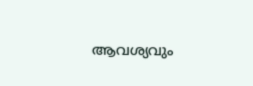ആവശ്യവും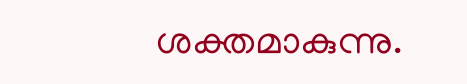ശക്തമാകുന്നു.